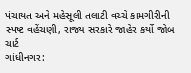પંચાયત અને મહેસૂલી તલાટી વચ્ચે કામગીરીની સ્પષ્ટ વહેંચણી, રાજ્ય સરકારે જાહેર કર્યો જોબ ચાર્ટ
ગાંધીનગર: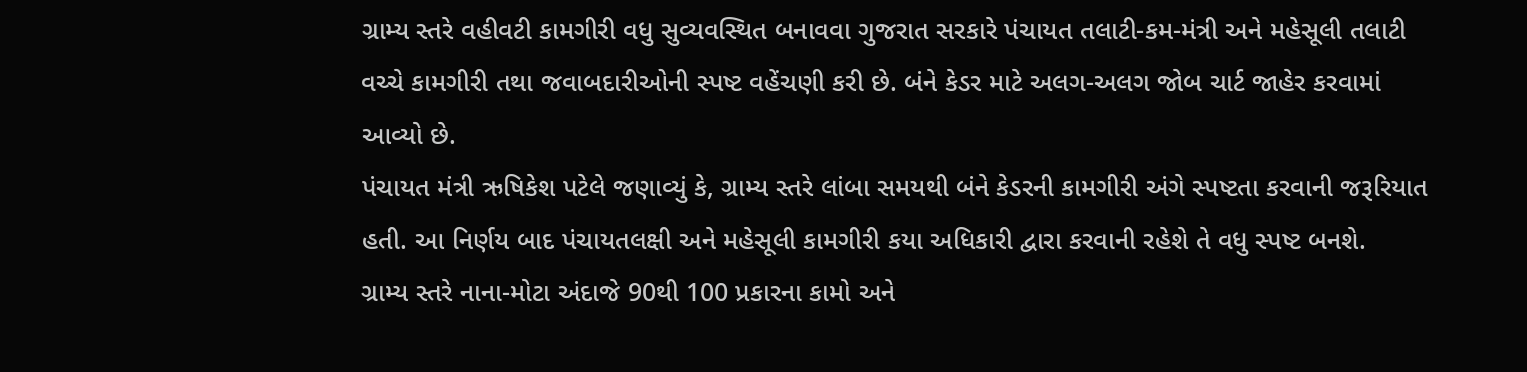ગ્રામ્ય સ્તરે વહીવટી કામગીરી વધુ સુવ્યવસ્થિત બનાવવા ગુજરાત સરકારે પંચાયત તલાટી-કમ-મંત્રી અને મહેસૂલી તલાટી વચ્ચે કામગીરી તથા જવાબદારીઓની સ્પષ્ટ વહેંચણી કરી છે. બંને કેડર માટે અલગ-અલગ જોબ ચાર્ટ જાહેર કરવામાં આવ્યો છે.
પંચાયત મંત્રી ઋષિકેશ પટેલે જણાવ્યું કે, ગ્રામ્ય સ્તરે લાંબા સમયથી બંને કેડરની કામગીરી અંગે સ્પષ્ટતા કરવાની જરૂરિયાત હતી. આ નિર્ણય બાદ પંચાયતલક્ષી અને મહેસૂલી કામગીરી કયા અધિકારી દ્વારા કરવાની રહેશે તે વધુ સ્પષ્ટ બનશે.
ગ્રામ્ય સ્તરે નાના-મોટા અંદાજે 90થી 100 પ્રકારના કામો અને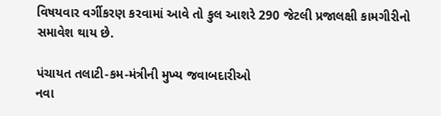વિષયવાર વર્ગીકરણ કરવામાં આવે તો કુલ આશરે 290 જેટલી પ્રજાલક્ષી કામગીરીનો સમાવેશ થાય છે.

પંચાયત તલાટી-કમ-મંત્રીની મુખ્ય જવાબદારીઓ
નવા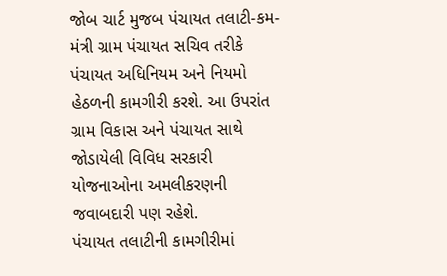જોબ ચાર્ટ મુજબ પંચાયત તલાટી-કમ-મંત્રી ગ્રામ પંચાયત સચિવ તરીકે પંચાયત અધિનિયમ અને નિયમો હેઠળની કામગીરી કરશે. આ ઉપરાંત ગ્રામ વિકાસ અને પંચાયત સાથે જોડાયેલી વિવિધ સરકારી યોજનાઓના અમલીકરણની જવાબદારી પણ રહેશે.
પંચાયત તલાટીની કામગીરીમાં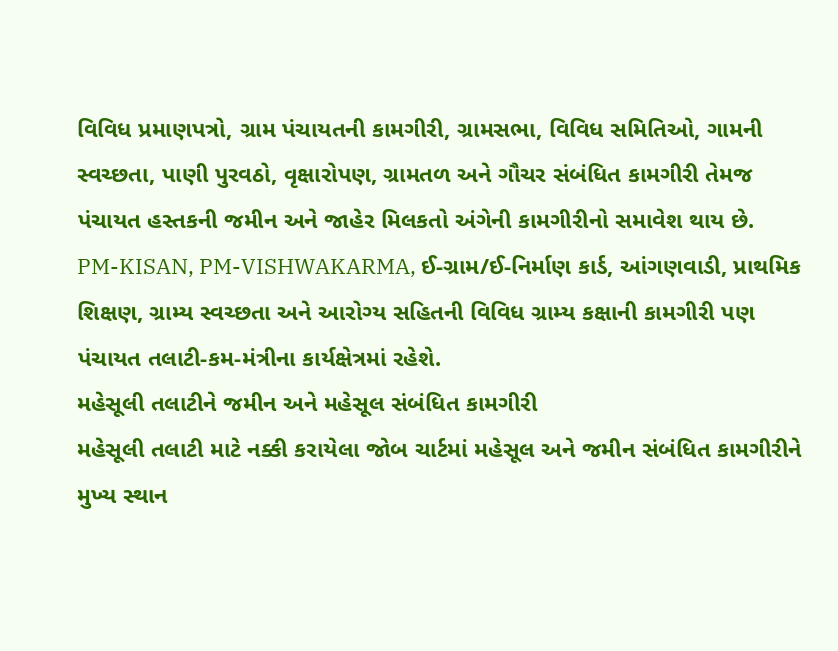વિવિધ પ્રમાણપત્રો, ગ્રામ પંચાયતની કામગીરી, ગ્રામસભા, વિવિધ સમિતિઓ, ગામની સ્વચ્છતા, પાણી પુરવઠો, વૃક્ષારોપણ, ગ્રામતળ અને ગૌચર સંબંધિત કામગીરી તેમજ પંચાયત હસ્તકની જમીન અને જાહેર મિલકતો અંગેની કામગીરીનો સમાવેશ થાય છે.
PM-KISAN, PM-VISHWAKARMA, ઈ-ગ્રામ/ઈ-નિર્માણ કાર્ડ, આંગણવાડી, પ્રાથમિક શિક્ષણ, ગ્રામ્ય સ્વચ્છતા અને આરોગ્ય સહિતની વિવિધ ગ્રામ્ય કક્ષાની કામગીરી પણ પંચાયત તલાટી-કમ-મંત્રીના કાર્યક્ષેત્રમાં રહેશે.
મહેસૂલી તલાટીને જમીન અને મહેસૂલ સંબંધિત કામગીરી
મહેસૂલી તલાટી માટે નક્કી કરાયેલા જોબ ચાર્ટમાં મહેસૂલ અને જમીન સંબંધિત કામગીરીને મુખ્ય સ્થાન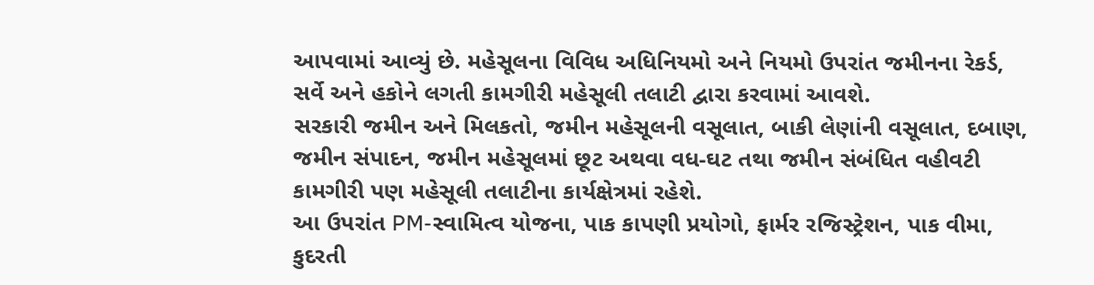આપવામાં આવ્યું છે. મહેસૂલના વિવિધ અધિનિયમો અને નિયમો ઉપરાંત જમીનના રેકર્ડ, સર્વે અને હકોને લગતી કામગીરી મહેસૂલી તલાટી દ્વારા કરવામાં આવશે.
સરકારી જમીન અને મિલકતો, જમીન મહેસૂલની વસૂલાત, બાકી લેણાંની વસૂલાત, દબાણ, જમીન સંપાદન, જમીન મહેસૂલમાં છૂટ અથવા વધ-ઘટ તથા જમીન સંબંધિત વહીવટી કામગીરી પણ મહેસૂલી તલાટીના કાર્યક્ષેત્રમાં રહેશે.
આ ઉપરાંત PM-સ્વામિત્વ યોજના, પાક કાપણી પ્રયોગો, ફાર્મર રજિસ્ટ્રેશન, પાક વીમા, કુદરતી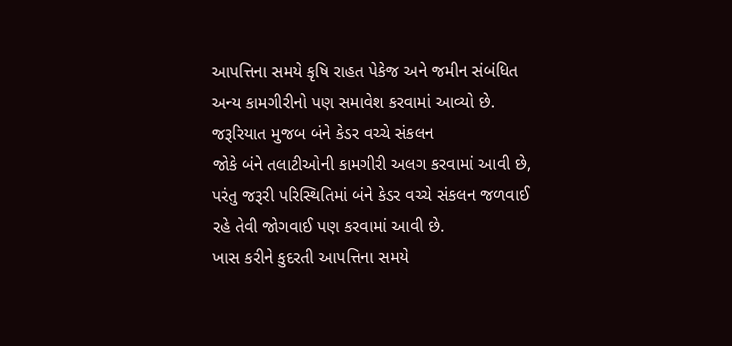આપત્તિના સમયે કૃષિ રાહત પેકેજ અને જમીન સંબંધિત અન્ય કામગીરીનો પણ સમાવેશ કરવામાં આવ્યો છે.
જરૂરિયાત મુજબ બંને કેડર વચ્ચે સંકલન
જોકે બંને તલાટીઓની કામગીરી અલગ કરવામાં આવી છે, પરંતુ જરૂરી પરિસ્થિતિમાં બંને કેડર વચ્ચે સંકલન જળવાઈ રહે તેવી જોગવાઈ પણ કરવામાં આવી છે.
ખાસ કરીને કુદરતી આપત્તિના સમયે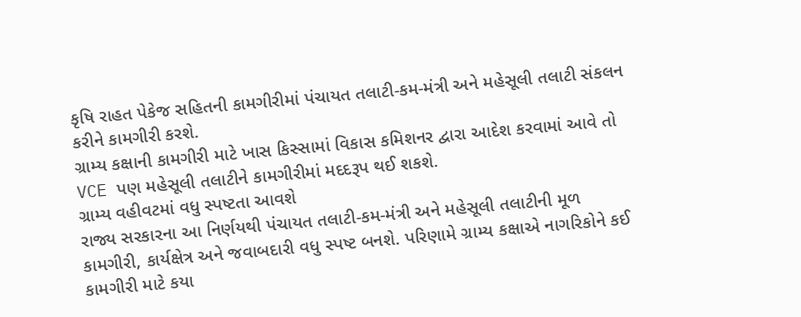કૃષિ રાહત પેકેજ સહિતની કામગીરીમાં પંચાયત તલાટી-કમ-મંત્રી અને મહેસૂલી તલાટી સંકલન કરીને કામગીરી કરશે.
ગ્રામ્ય કક્ષાની કામગીરી માટે ખાસ કિસ્સામાં વિકાસ કમિશનર દ્વારા આદેશ કરવામાં આવે તો VCE પણ મહેસૂલી તલાટીને કામગીરીમાં મદદરૂપ થઈ શકશે.
ગ્રામ્ય વહીવટમાં વધુ સ્પષ્ટતા આવશે
રાજ્ય સરકારના આ નિર્ણયથી પંચાયત તલાટી-કમ-મંત્રી અને મહેસૂલી તલાટીની મૂળ કામગીરી, કાર્યક્ષેત્ર અને જવાબદારી વધુ સ્પષ્ટ બનશે. પરિણામે ગ્રામ્ય કક્ષાએ નાગરિકોને કઈ કામગીરી માટે કયા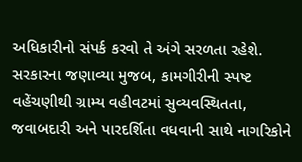અધિકારીનો સંપર્ક કરવો તે અંગે સરળતા રહેશે.
સરકારના જણાવ્યા મુજબ, કામગીરીની સ્પષ્ટ વહેંચણીથી ગ્રામ્ય વહીવટમાં સુવ્યવસ્થિતતા, જવાબદારી અને પારદર્શિતા વધવાની સાથે નાગરિકોને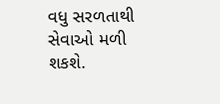વધુ સરળતાથી સેવાઓ મળી શકશે.